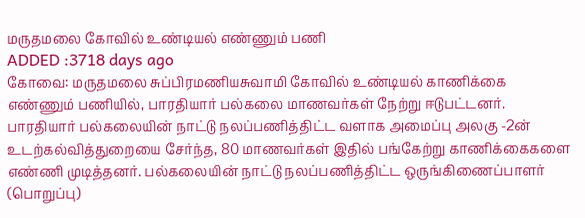மருதமலை கோவில் உண்டியல் எண்ணும் பணி
ADDED :3718 days ago
கோவை: மருதமலை சுப்பிரமணியசுவாமி கோவில் உண்டியல் காணிக்கை எண்ணும் பணியில், பாரதியார் பல்கலை மாணவர்கள் நேற்று ஈடுபட்டனர். பாரதியார் பல்கலையின் நாட்டு நலப்பணித்திட்ட வளாக அமைப்பு அலகு -2ன் உடற்கல்வித்துறையை சேர்ந்த, 80 மாணவர்கள் இதில் பங்கேற்று காணிக்கைகளை எண்ணி முடித்தனர். பல்கலையின் நாட்டு நலப்பணித்திட்ட ஒருங்கிணைப்பாளர் (பொறுப்பு)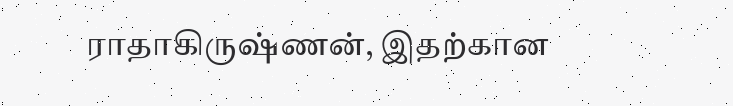ராதாகிருஷ்ணன், இதற்கான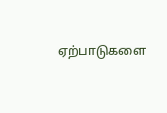ஏற்பாடுகளை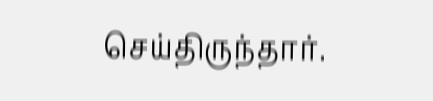செய்திருந்தார்.